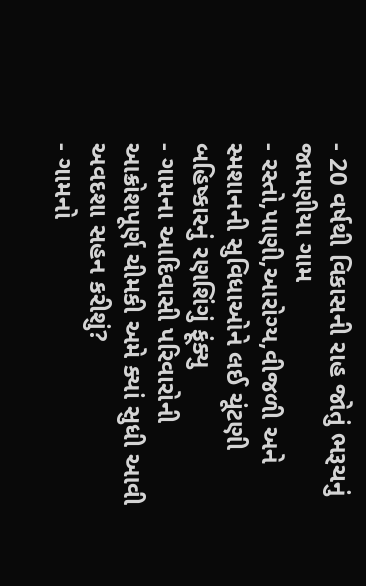- 20 વર્ષથી વિકાસની રાહ જોતું ભરૂચનું જામણીયા ગામ
- રસ્તો,પાણી,આરોગ્ય,વીજળી અને સ્મશાનની સુવિધાઓને લઈ ચૂંટણી બહિષ્કારનું રણશિંગું ફૂંક્યુ
- ગામના આદિવાસી પરિવારોની આક્રોશપૂર્ણ ચીમકી અમે ક્યાં સુધી આવી અવદશા સહન કરીશું?
- ગામનો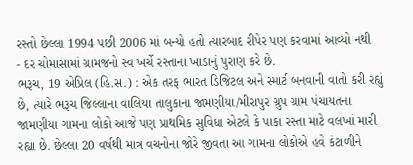રસ્તો છેલ્લા 1994 પછી 2006 માં બન્યો હતો ત્યારબાદ રીપેર પણ કરવામાં આવ્યો નથી
- દર ચોમાસામાં ગ્રામજનો સ્વ ખર્ચે રસ્તાના ખાડાનું પુરાણ કરે છે.
ભરૂચ, 19 એપ્રિલ (હિ.સ.) : એક તરફ ભારત ડિજિટલ અને સ્માર્ટ બનવાની વાતો કરી રહ્યું છે, ત્યારે ભરૂચ જિલ્લાના વાલિયા તાલુકાના જામણીયા/મીરાપુર ગ્રુપ ગ્રામ પંચાયતના જામણીયા ગામના લોકો આજે પણ પ્રાથમિક સુવિધા એટલે કે પાકા રસ્તા માટે વલખાં મારી રહ્યા છે. છેલ્લા 20 વર્ષથી માત્ર વચનોના જોરે જીવતા આ ગામના લોકોએ હવે કંટાળીને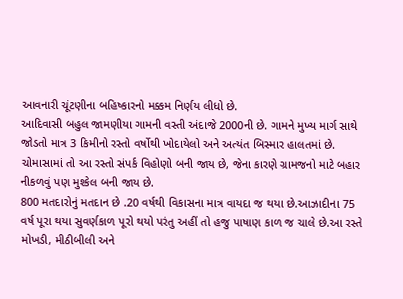આવનારી ચૂંટણીના બહિષ્કારનો મક્કમ નિર્ણય લીધો છે.
આદિવાસી બહુલ જામણીયા ગામની વસ્તી અંદાજે 2000ની છે. ગામને મુખ્ય માર્ગ સાથે જોડતો માત્ર 3 કિમીનો રસ્તો વર્ષોથી ખોદાયેલો અને અત્યંત બિસ્માર હાલતમાં છે. ચોમાસામાં તો આ રસ્તો સંપર્ક વિહોણો બની જાય છે, જેના કારણે ગ્રામજનો માટે બહાર નીકળવું પણ મુશ્કેલ બની જાય છે.
800 મતદારોનું મતદાન છે .20 વર્ષથી વિકાસના માત્ર વાયદા જ થયા છે.આઝાદીના 75 વર્ષ પૂરા થયા સુવર્ણકાળ પૂરો થયો પરંતુ અહીં તો હજુ પાષાણ કાળ જ ચાલે છે.આ રસ્તે મોખડી, મીઠીબીલી અને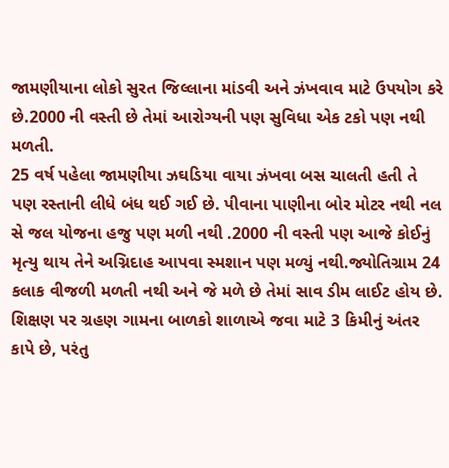જામણીયાના લોકો સુરત જિલ્લાના માંડવી અને ઝંખવાવ માટે ઉપયોગ કરે છે.2000 ની વસ્તી છે તેમાં આરોગ્યની પણ સુવિધા એક ટકો પણ નથી મળતી.
25 વર્ષ પહેલા જામણીયા ઝઘડિયા વાયા ઝંખવા બસ ચાલતી હતી તે પણ રસ્તાની લીધે બંધ થઈ ગઈ છે. પીવાના પાણીના બોર મોટર નથી નલ સે જલ યોજના હજુ પણ મળી નથી .2000 ની વસ્તી પણ આજે કોઈનું મૃત્યુ થાય તેને અગ્નિદાહ આપવા સ્મશાન પણ મળ્યું નથી.જ્યોતિગ્રામ 24 કલાક વીજળી મળતી નથી અને જે મળે છે તેમાં સાવ ડીમ લાઈટ હોય છે.
શિક્ષણ પર ગ્રહણ ગામના બાળકો શાળાએ જવા માટે 3 કિમીનું અંતર કાપે છે, પરંતુ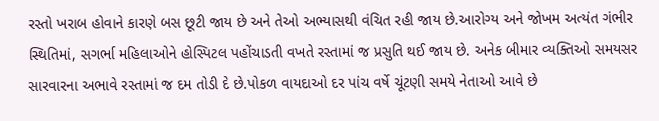રસ્તો ખરાબ હોવાને કારણે બસ છૂટી જાય છે અને તેઓ અભ્યાસથી વંચિત રહી જાય છે.આરોગ્ય અને જોખમ અત્યંત ગંભીર સ્થિતિમાં, સગર્ભા મહિલાઓને હોસ્પિટલ પહોંચાડતી વખતે રસ્તામાં જ પ્રસુતિ થઈ જાય છે. અનેક બીમાર વ્યક્તિઓ સમયસર સારવારના અભાવે રસ્તામાં જ દમ તોડી દે છે.પોકળ વાયદાઓ દર પાંચ વર્ષે ચૂંટણી સમયે નેતાઓ આવે છે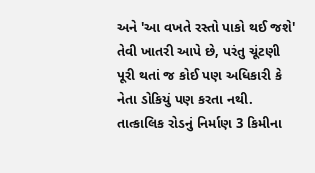અને 'આ વખતે રસ્તો પાકો થઈ જશે' તેવી ખાતરી આપે છે, પરંતુ ચૂંટણી પૂરી થતાં જ કોઈ પણ અધિકારી કે નેતા ડોકિયું પણ કરતા નથી.
તાત્કાલિક રોડનું નિર્માણ 3 કિમીના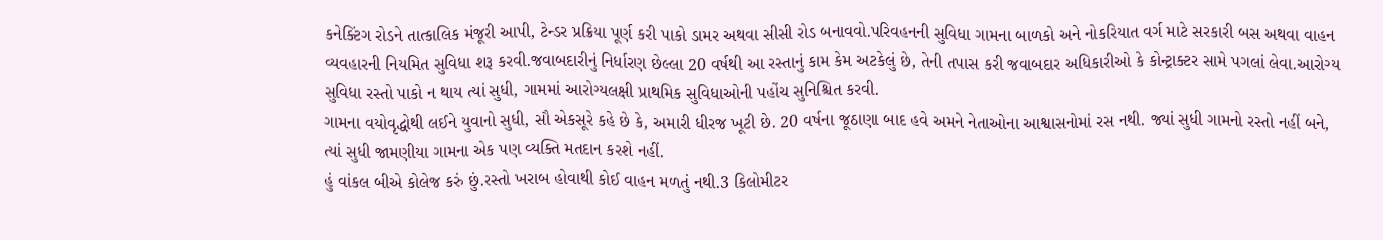કનેક્ટિંગ રોડને તાત્કાલિક મંજૂરી આપી, ટેન્ડર પ્રક્રિયા પૂર્ણ કરી પાકો ડામર અથવા સીસી રોડ બનાવવો.પરિવહનની સુવિધા ગામના બાળકો અને નોકરિયાત વર્ગ માટે સરકારી બસ અથવા વાહન વ્યવહારની નિયમિત સુવિધા શરૂ કરવી.જવાબદારીનું નિર્ધારણ છેલ્લા 20 વર્ષથી આ રસ્તાનું કામ કેમ અટકેલું છે, તેની તપાસ કરી જવાબદાર અધિકારીઓ કે કોન્ટ્રાક્ટર સામે પગલાં લેવા.આરોગ્ય સુવિધા રસ્તો પાકો ન થાય ત્યાં સુધી, ગામમાં આરોગ્યલક્ષી પ્રાથમિક સુવિધાઓની પહોંચ સુનિશ્ચિત કરવી.
ગામના વયોવૃદ્ધોથી લઈને યુવાનો સુધી, સૌ એકસૂરે કહે છે કે, અમારી ધીરજ ખૂટી છે. 20 વર્ષના જૂઠાણા બાદ હવે અમને નેતાઓના આશ્વાસનોમાં રસ નથી. જ્યાં સુધી ગામનો રસ્તો નહીં બને, ત્યાં સુધી જામણીયા ગામના એક પણ વ્યક્તિ મતદાન કરશે નહીં.
હું વાંકલ બીએ કોલેજ કરું છું.રસ્તો ખરાબ હોવાથી કોઈ વાહન મળતું નથી.3 કિલોમીટર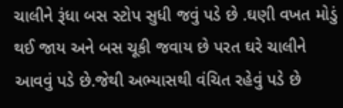ચાલીને રૂંધા બસ સ્ટોપ સુધી જવું પડે છે .ઘણી વખત મોડું થઈ જાય અને બસ ચૂકી જવાય છે પરત ઘરે ચાલીને આવવું પડે છે.જેથી અભ્યાસથી વંચિત રહેવું પડે છે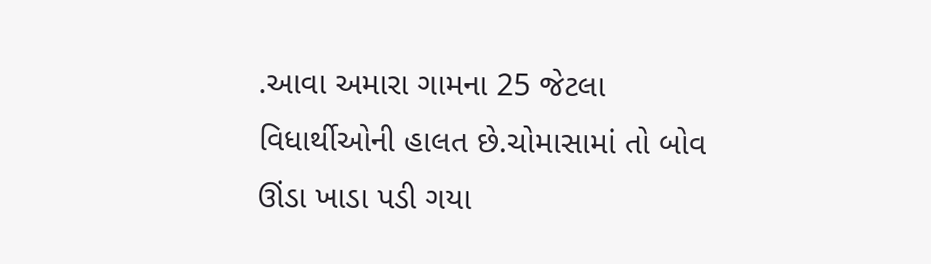.આવા અમારા ગામના 25 જેટલા વિધાર્થીઓની હાલત છે.ચોમાસામાં તો બોવ ઊંડા ખાડા પડી ગયા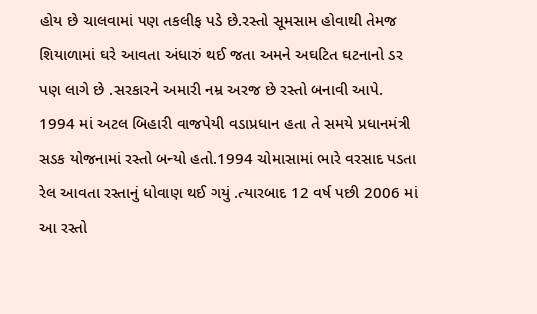હોય છે ચાલવામાં પણ તકલીફ પડે છે.રસ્તો સૂમસામ હોવાથી તેમજ શિયાળામાં ઘરે આવતા અંધારું થઈ જતા અમને અઘટિત ઘટનાનો ડર પણ લાગે છે .સરકારને અમારી નમ્ર અરજ છે રસ્તો બનાવી આપે.
1994 માં અટલ બિહારી વાજપેયી વડાપ્રધાન હતા તે સમયે પ્રધાનમંત્રી સડક યોજનામાં રસ્તો બન્યો હતો.1994 ચોમાસામાં ભારે વરસાદ પડતા રેલ આવતા રસ્તાનું ધોવાણ થઈ ગયું .ત્યારબાદ 12 વર્ષ પછી 2006 માં આ રસ્તો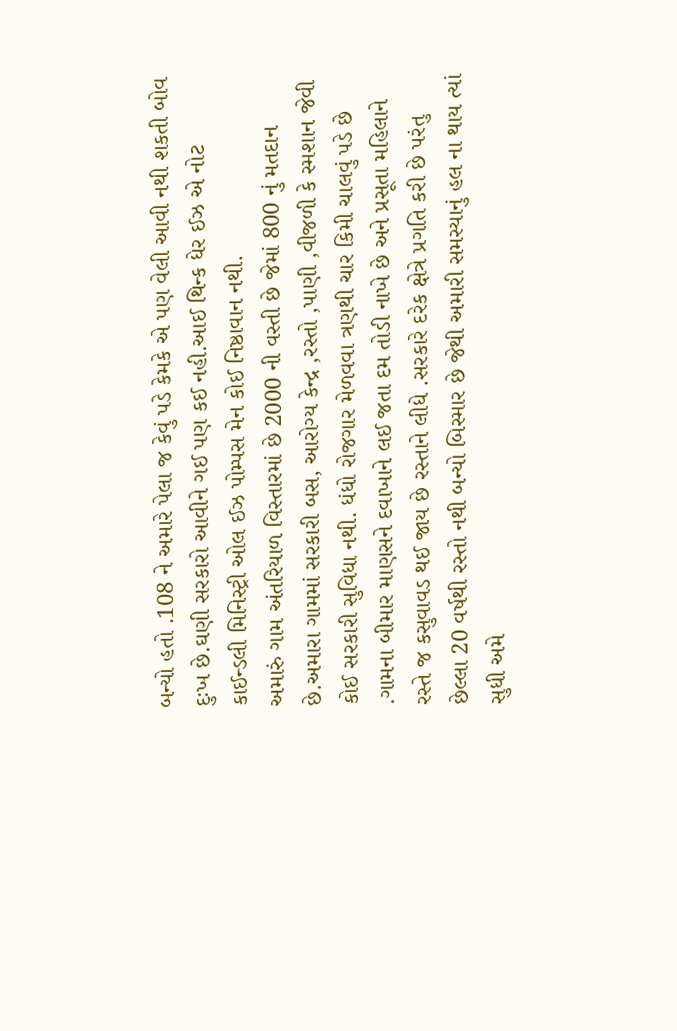બન્યો હતો .108 ને અમારે પેલા જ કેવું પડે કેમકે એ પણ વેલી આવી નથી શકતી બોવ દુઃખ છે.ઘણી સરકારો આવીને ગઈ પણ કઈ નહી.આઈ થિન્ક ધેર ઈઝ એ નોટ કાઈન્ડલી મિનિસ્ટ્રી ઓલ ઈઝ પોમ્પસ મેન કોઈ નિષ્ઠાવાન નથી.
અમારું ગામ અંતરિયાળ વિસ્તારમાં છે 2000 ની વસ્તી છે જેમાં 800 નું મતદાન છે.અમારા ગામમાં સરકારી બસ, આરોગ્ય કેન્દ્ર ,રસ્તો ,પાણી ,વીજળી કે સ્મશાન જેવી કોઈ સરકારી સુવિધા નથી. ધંધો રોજગાર મેળવવા ત્રણથી ચાર કિમી ચાલવું પડે છે .ગામના બીમાર માણસને દવાખાને લઈ જતા દમ તોડી નાખે છે અને પ્રસૂતા મહિલાને રસ્તે જ કસુવાવડ થઈ જાય છે રસ્તાને લીધે .સરકારે દરેક ક્ષેત્રે પ્રગતિ કરી છે પરંતુ છેલ્લા 20 વર્ષથી રસ્તો નથી બન્યો બિસ્માર છે જેથી અમારી સમસ્યાનું હલ ના થાય ત્યાં સુધી અમે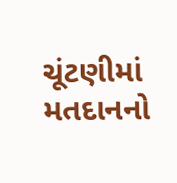ચૂંટણીમાં મતદાનનો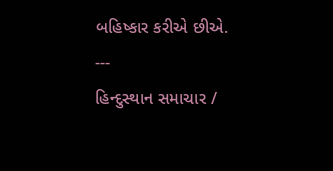બહિષ્કાર કરીએ છીએ.
---
હિન્દુસ્થાન સમાચાર /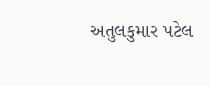અતુલકુમાર પટેલ